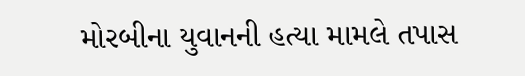મોરબીના યુવાનની હત્યા મામલે તપાસ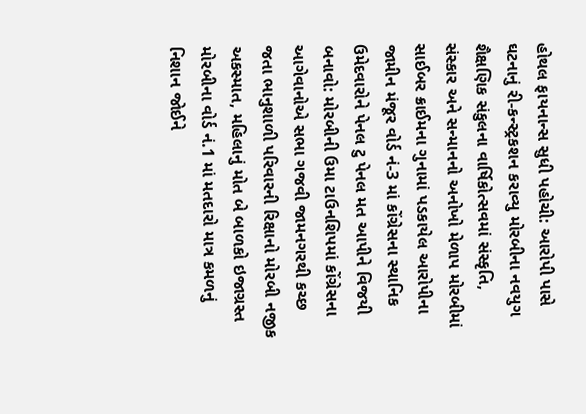હોથલ ફાયનાન્સ સુધી પહોચી: આરોપી પાસે ઘટનાનું રી-કન્સ્ટ્રકશન કરાવ્યુ મોરબીના નવયુગ શૈક્ષણિક સંકુલના વાર્ષિકોત્સવમાં સંસ્કૃતિ, સંસ્કાર અને સન્માનનો અનોખો મેળાપ મોરબીમાં સાઈબર ક્રાઈમના ગુનામાં પડકાયેલ આરોપીના જામીન મંજૂર વોર્ડ નં-3 માં કોંગ્રેસના સ્થાનિક ઉમેદવારોને પેનલ ટુ પેનલ મત આપીને વિજયી બનાવો: મોરબીની ઉમા ટાઉનશિપમાં કોંગ્રેસના આગેવાનોએ સભા ગજવી જામનગરથી કચ્છ જતા ભાનુશાળી પરિવારની રિક્ષાનો મોરબી નજીક અકસ્માત, મહિલાનું મોત બે બાળકો ઇજાગ્રસ્ત મોરબીના વોર્ડ નં.1 માં મતદારો માત્ર કમળનું નિશાન જોઈને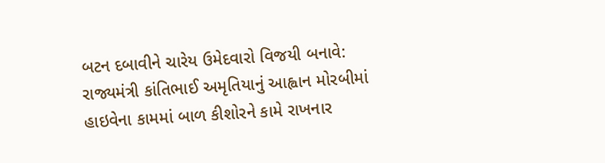બટન દબાવીને ચારેય ઉમેદવારો વિજયી બનાવે: રાજ્યમંત્રી કાંતિભાઈ અમૃતિયાનું આહ્વાન મોરબીમાં હાઇવેના કામમાં બાળ કીશોરને કામે રાખનાર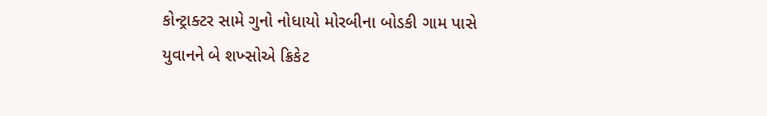કોન્ટ્રાક્ટર સામે ગુનો નોધાયો મોરબીના બોડકી ગામ પાસે યુવાનને બે શખ્સોએ ક્રિકેટ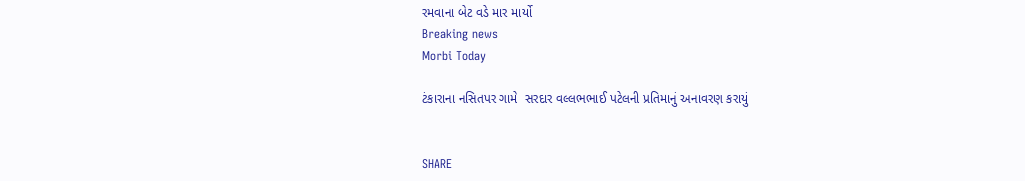રમવાના બેટ વડે માર માર્યો
Breaking news
Morbi Today

ટંકારાના નસિતપર ગામે  સરદાર વલ્લભભાઈ પટેલની પ્રતિમાનું અનાવરણ કરાયું


SHARE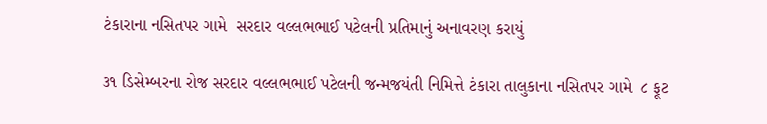ટંકારાના નસિતપર ગામે  સરદાર વલ્લભભાઈ પટેલની પ્રતિમાનું અનાવરણ કરાયું

૩૧ ડિસેમ્બરના રોજ સરદાર વલ્લભભાઈ પટેલની જન્મજયંતી નિમિત્તે ટંકારા તાલુકાના નસિતપર ગામે  ૮ ફૂટ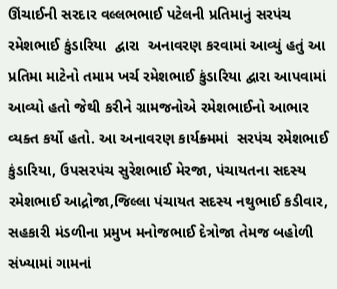ઊંચાઈની સરદાર વલ્લભભાઈ પટેલની પ્રતિમાનું સરપંચ રમેશભાઈ કુંડારિયા  દ્વારા  અનાવરણ કરવામાં આવ્યું હતું આ પ્રતિમા માટેનો તમામ ખર્ચ રમેશભાઈ કુંડારિયા દ્વારા આપવામાં આવ્યો હતો જેથી કરીને ગ્રામજનોએ રમેશભાઈનો આભાર વ્યક્ત કર્યો હતો. આ અનાવરણ કાર્યક્ર્મમાં  સરપંચ રમેશભાઈ કુંડારિયા, ઉપસરપંચ સુરેશભાઈ મેરજા, પંચાયતના સદસ્ય રમેશભાઈ આદ્રોજા,જિલ્લા પંચાયત સદસ્ય નથુભાઈ કડીવાર, સહકારી મંડળીના પ્રમુખ મનોજભાઈ દેત્રોજા તેમજ બહોળી સંખ્યામાં ગામનાં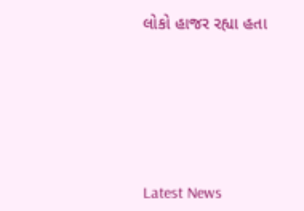લોકો હાજર રહ્યા હતા






Latest News